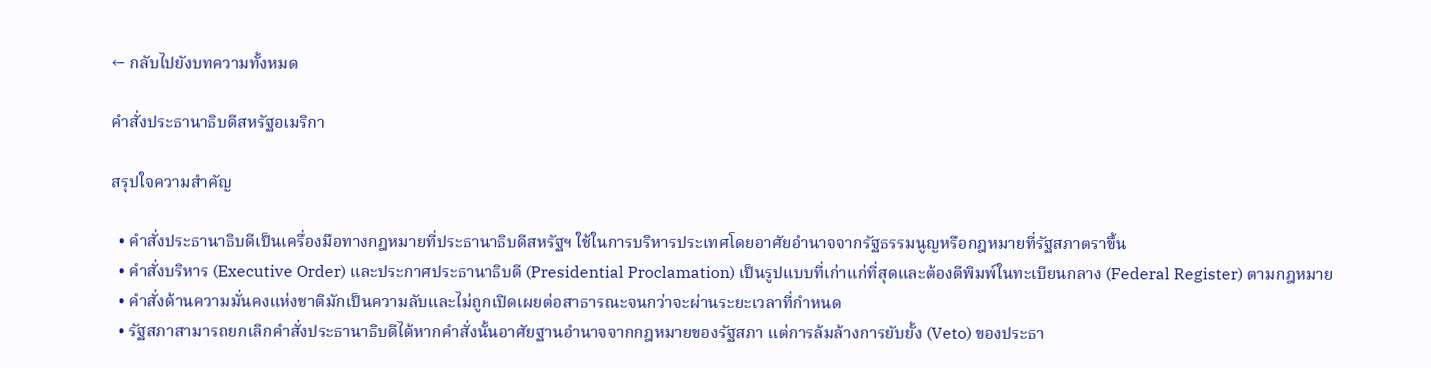← กลับไปยังบทความทั้งหมด

คำสั่งประธานาธิบดีสหรัฐอเมริกา

สรุปใจความสำคัญ

  • คำสั่งประธานาธิบดีเป็นเครื่องมือทางกฎหมายที่ประธานาธิบดีสหรัฐฯ ใช้ในการบริหารประเทศโดยอาศัยอำนาจจากรัฐธรรมนูญหรือกฎหมายที่รัฐสภาตราขึ้น
  • คำสั่งบริหาร (Executive Order) และประกาศประธานาธิบดี (Presidential Proclamation) เป็นรูปแบบที่เก่าแก่ที่สุดและต้องตีพิมพ์ในทะเบียนกลาง (Federal Register) ตามกฎหมาย
  • คำสั่งด้านความมั่นคงแห่งชาติมักเป็นความลับและไม่ถูกเปิดเผยต่อสาธารณะจนกว่าจะผ่านระยะเวลาที่กำหนด
  • รัฐสภาสามารถยกเลิกคำสั่งประธานาธิบดีได้หากคำสั่งนั้นอาศัยฐานอำนาจจากกฎหมายของรัฐสภา แต่การล้มล้างการยับยั้ง (Veto) ของประธา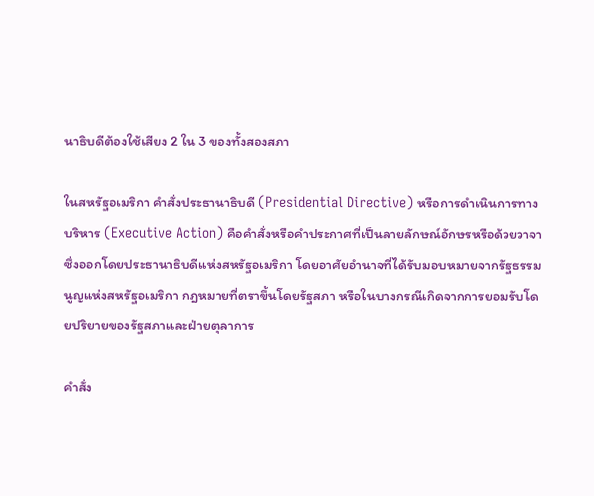นาธิบดีต้องใช้เสียง 2 ใน 3 ของทั้งสองสภา

ในสหรัฐอเมริกา คำสั่งประธานาธิบดี (Presidential Directive) หรือการดำเนินการทางบริหาร (Executive Action) คือคำสั่งหรือคำประกาศที่เป็นลายลักษณ์อักษรหรือด้วยวาจา ซึ่งออกโดยประธานาธิบดีแห่งสหรัฐอเมริกา โดยอาศัยอำนาจที่ได้รับมอบหมายจากรัฐธรรมนูญแห่งสหรัฐอเมริกา กฎหมายที่ตราขึ้นโดยรัฐสภา หรือในบางกรณีเกิดจากการยอมรับโดยปริยายของรัฐสภาและฝ่ายตุลาการ

คำสั่ง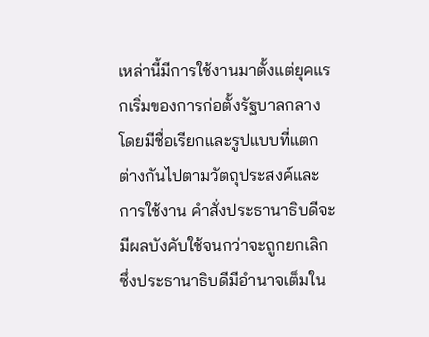เหล่านี้มีการใช้งานมาตั้งแต่ยุคแรกเริ่มของการก่อตั้งรัฐบาลกลาง โดยมีชื่อเรียกและรูปแบบที่แตกต่างกันไปตามวัตถุประสงค์และการใช้งาน คำสั่งประธานาธิบดีจะมีผลบังคับใช้จนกว่าจะถูกยกเลิก ซึ่งประธานาธิบดีมีอำนาจเต็มใน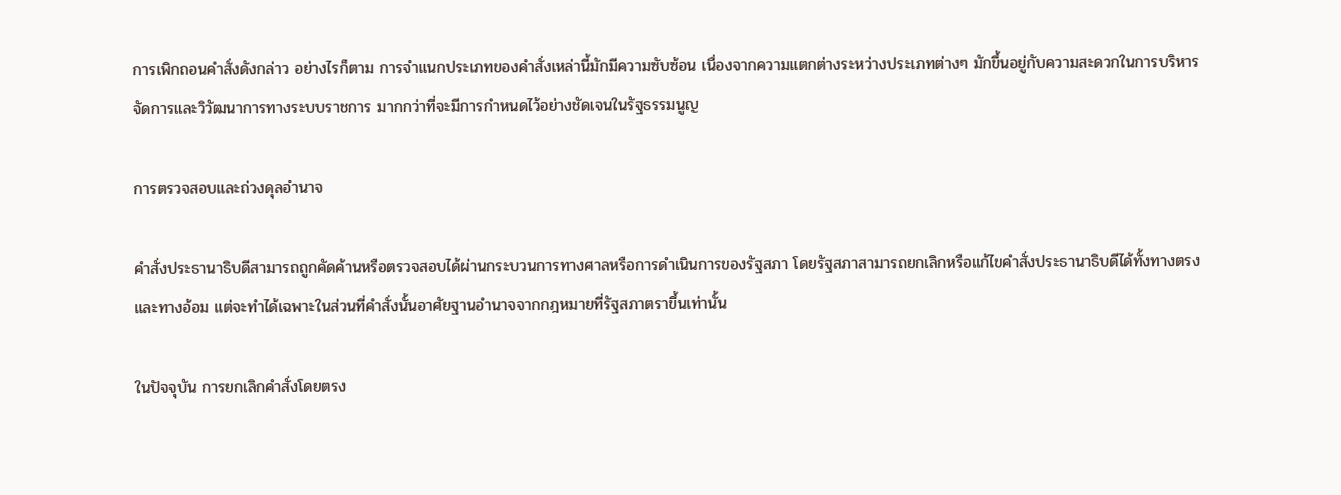การเพิกถอนคำสั่งดังกล่าว อย่างไรก็ตาม การจำแนกประเภทของคำสั่งเหล่านี้มักมีความซับซ้อน เนื่องจากความแตกต่างระหว่างประเภทต่างๆ มักขึ้นอยู่กับความสะดวกในการบริหารจัดการและวิวัฒนาการทางระบบราชการ มากกว่าที่จะมีการกำหนดไว้อย่างชัดเจนในรัฐธรรมนูญ

การตรวจสอบและถ่วงดุลอำนาจ

คำสั่งประธานาธิบดีสามารถถูกคัดค้านหรือตรวจสอบได้ผ่านกระบวนการทางศาลหรือการดำเนินการของรัฐสภา โดยรัฐสภาสามารถยกเลิกหรือแก้ไขคำสั่งประธานาธิบดีได้ทั้งทางตรงและทางอ้อม แต่จะทำได้เฉพาะในส่วนที่คำสั่งนั้นอาศัยฐานอำนาจจากกฎหมายที่รัฐสภาตราขึ้นเท่านั้น

ในปัจจุบัน การยกเลิกคำสั่งโดยตรง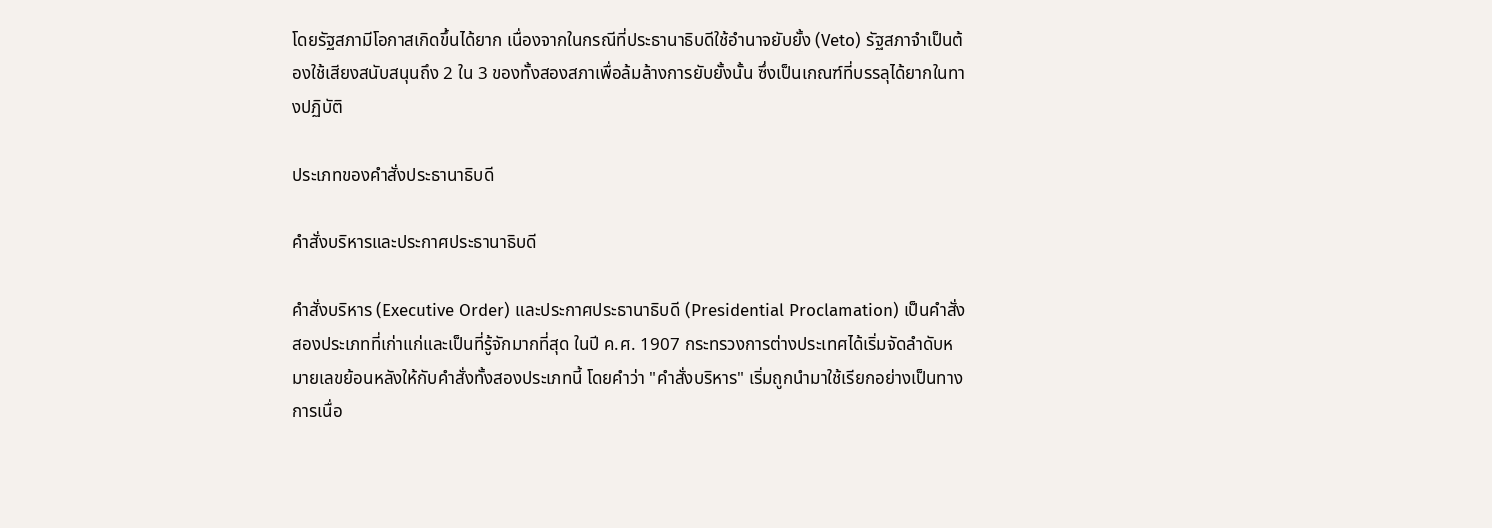โดยรัฐสภามีโอกาสเกิดขึ้นได้ยาก เนื่องจากในกรณีที่ประธานาธิบดีใช้อำนาจยับยั้ง (Veto) รัฐสภาจำเป็นต้องใช้เสียงสนับสนุนถึง 2 ใน 3 ของทั้งสองสภาเพื่อล้มล้างการยับยั้งนั้น ซึ่งเป็นเกณฑ์ที่บรรลุได้ยากในทางปฏิบัติ

ประเภทของคำสั่งประธานาธิบดี

คำสั่งบริหารและประกาศประธานาธิบดี

คำสั่งบริหาร (Executive Order) และประกาศประธานาธิบดี (Presidential Proclamation) เป็นคำสั่งสองประเภทที่เก่าแก่และเป็นที่รู้จักมากที่สุด ในปี ค.ศ. 1907 กระทรวงการต่างประเทศได้เริ่มจัดลำดับหมายเลขย้อนหลังให้กับคำสั่งทั้งสองประเภทนี้ โดยคำว่า "คำสั่งบริหาร" เริ่มถูกนำมาใช้เรียกอย่างเป็นทางการเนื่อ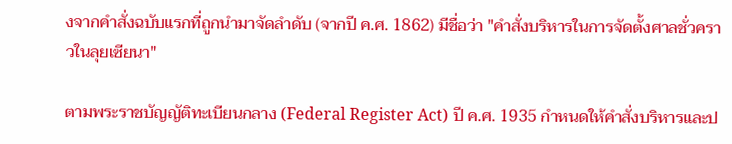งจากคำสั่งฉบับแรกที่ถูกนำมาจัดลำดับ (จากปี ค.ศ. 1862) มีชื่อว่า "คำสั่งบริหารในการจัดตั้งศาลชั่วคราวในลุยเซียนา"

ตามพระราชบัญญัติทะเบียนกลาง (Federal Register Act) ปี ค.ศ. 1935 กำหนดให้คำสั่งบริหารและป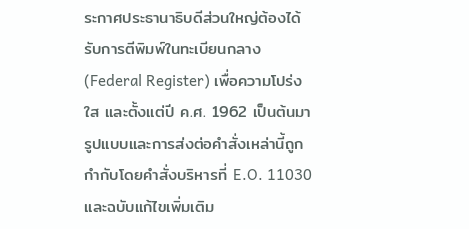ระกาศประธานาธิบดีส่วนใหญ่ต้องได้รับการตีพิมพ์ในทะเบียนกลาง (Federal Register) เพื่อความโปร่งใส และตั้งแต่ปี ค.ศ. 1962 เป็นต้นมา รูปแบบและการส่งต่อคำสั่งเหล่านี้ถูกกำกับโดยคำสั่งบริหารที่ E.O. 11030 และฉบับแก้ไขเพิ่มเติม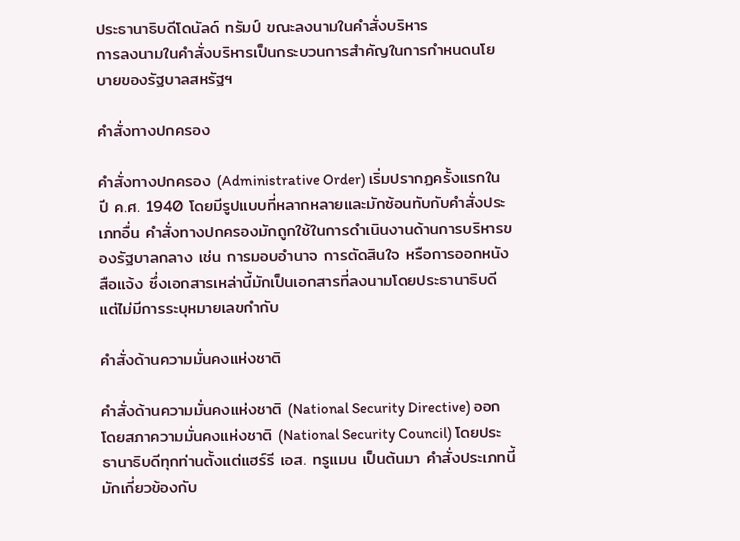ประธานาธิบดีโดนัลด์ ทรัมป์ ขณะลงนามในคำสั่งบริหาร
การลงนามในคำสั่งบริหารเป็นกระบวนการสำคัญในการกำหนดนโยบายของรัฐบาลสหรัฐฯ

คำสั่งทางปกครอง

คำสั่งทางปกครอง (Administrative Order) เริ่มปรากฏครั้งแรกในปี ค.ศ. 1940 โดยมีรูปแบบที่หลากหลายและมักซ้อนทับกับคำสั่งประเภทอื่น คำสั่งทางปกครองมักถูกใช้ในการดำเนินงานด้านการบริหารของรัฐบาลกลาง เช่น การมอบอำนาจ การตัดสินใจ หรือการออกหนังสือแจ้ง ซึ่งเอกสารเหล่านี้มักเป็นเอกสารที่ลงนามโดยประธานาธิบดีแต่ไม่มีการระบุหมายเลขกำกับ

คำสั่งด้านความมั่นคงแห่งชาติ

คำสั่งด้านความมั่นคงแห่งชาติ (National Security Directive) ออกโดยสภาความมั่นคงแห่งชาติ (National Security Council) โดยประธานาธิบดีทุกท่านตั้งแต่แฮร์รี เอส. ทรูแมน เป็นต้นมา คำสั่งประเภทนี้มักเกี่ยวข้องกับ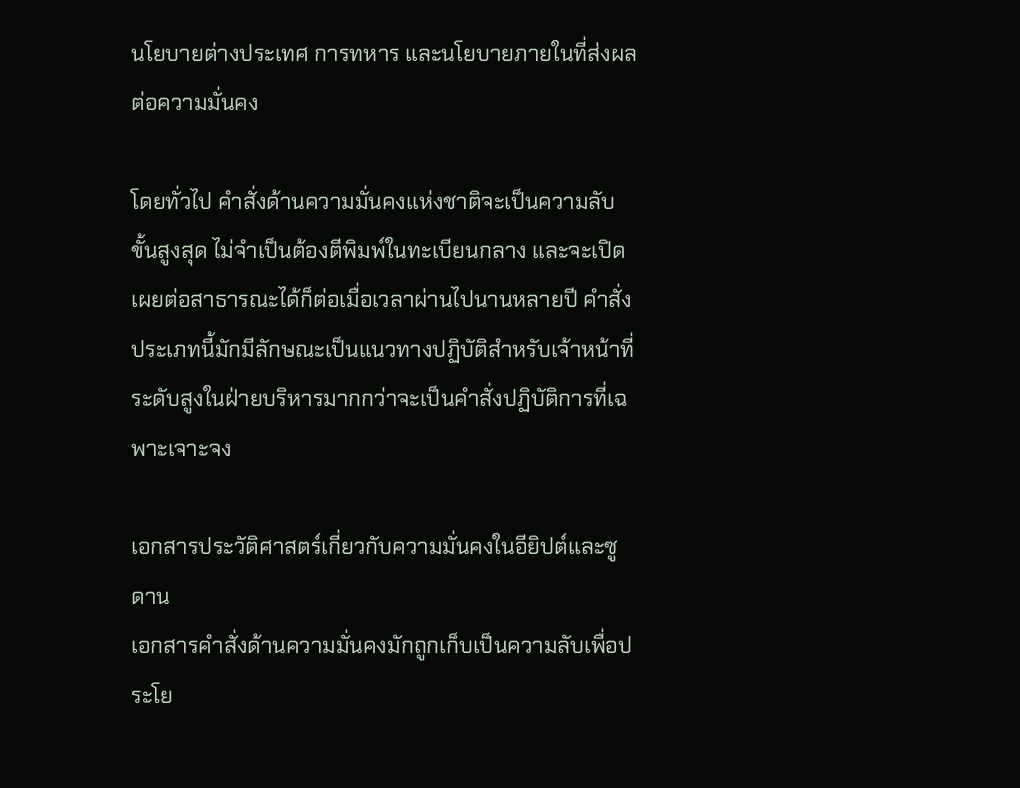นโยบายต่างประเทศ การทหาร และนโยบายภายในที่ส่งผลต่อความมั่นคง

โดยทั่วไป คำสั่งด้านความมั่นคงแห่งชาติจะเป็นความลับขั้นสูงสุด ไม่จำเป็นต้องตีพิมพ์ในทะเบียนกลาง และจะเปิดเผยต่อสาธารณะได้ก็ต่อเมื่อเวลาผ่านไปนานหลายปี คำสั่งประเภทนี้มักมีลักษณะเป็นแนวทางปฏิบัติสำหรับเจ้าหน้าที่ระดับสูงในฝ่ายบริหารมากกว่าจะเป็นคำสั่งปฏิบัติการที่เฉพาะเจาะจง

เอกสารประวัติศาสตร์เกี่ยวกับความมั่นคงในอียิปต์และซูดาน
เอกสารคำสั่งด้านความมั่นคงมักถูกเก็บเป็นความลับเพื่อประโย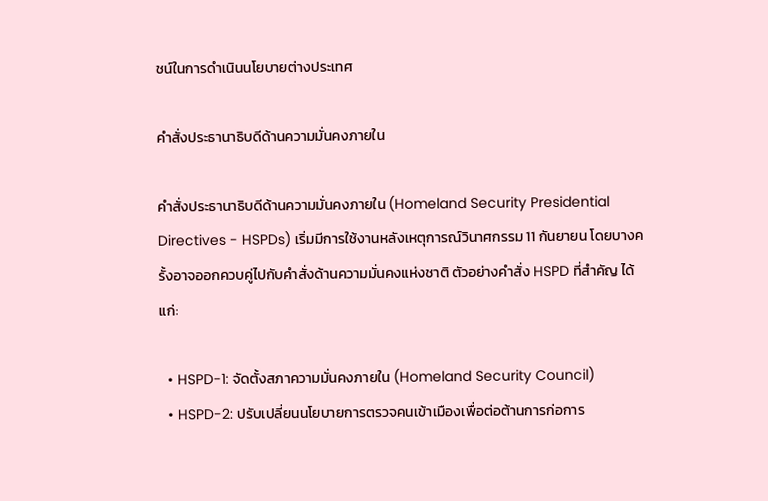ชน์ในการดำเนินนโยบายต่างประเทศ

คำสั่งประธานาธิบดีด้านความมั่นคงภายใน

คำสั่งประธานาธิบดีด้านความมั่นคงภายใน (Homeland Security Presidential Directives - HSPDs) เริ่มมีการใช้งานหลังเหตุการณ์วินาศกรรม 11 กันยายน โดยบางครั้งอาจออกควบคู่ไปกับคำสั่งด้านความมั่นคงแห่งชาติ ตัวอย่างคำสั่ง HSPD ที่สำคัญ ได้แก่:

  • HSPD-1: จัดตั้งสภาความมั่นคงภายใน (Homeland Security Council)
  • HSPD-2: ปรับเปลี่ยนนโยบายการตรวจคนเข้าเมืองเพื่อต่อต้านการก่อการ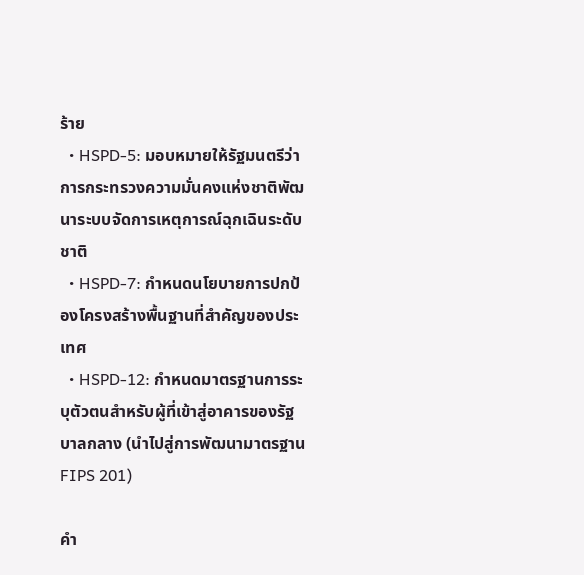ร้าย
  • HSPD-5: มอบหมายให้รัฐมนตรีว่าการกระทรวงความมั่นคงแห่งชาติพัฒนาระบบจัดการเหตุการณ์ฉุกเฉินระดับชาติ
  • HSPD-7: กำหนดนโยบายการปกป้องโครงสร้างพื้นฐานที่สำคัญของประเทศ
  • HSPD-12: กำหนดมาตรฐานการระบุตัวตนสำหรับผู้ที่เข้าสู่อาคารของรัฐบาลกลาง (นำไปสู่การพัฒนามาตรฐาน FIPS 201)

คำ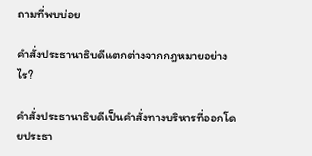ถามที่พบบ่อย

คำสั่งประธานาธิบดีแตกต่างจากกฎหมายอย่างไร?

คำสั่งประธานาธิบดีเป็นคำสั่งทางบริหารที่ออกโดยประธา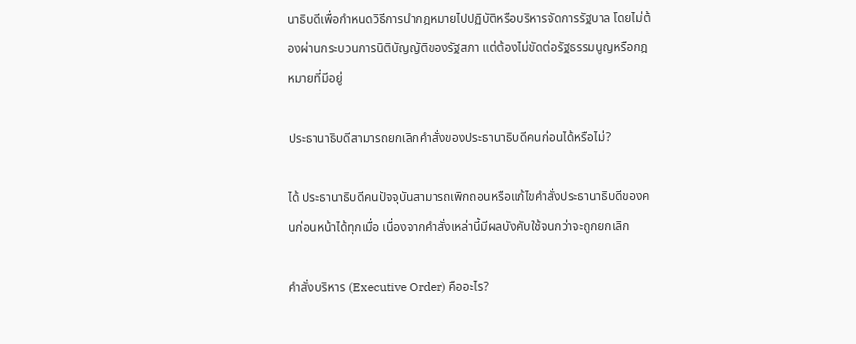นาธิบดีเพื่อกำหนดวิธีการนำกฎหมายไปปฏิบัติหรือบริหารจัดการรัฐบาล โดยไม่ต้องผ่านกระบวนการนิติบัญญัติของรัฐสภา แต่ต้องไม่ขัดต่อรัฐธรรมนูญหรือกฎหมายที่มีอยู่

ประธานาธิบดีสามารถยกเลิกคำสั่งของประธานาธิบดีคนก่อนได้หรือไม่?

ได้ ประธานาธิบดีคนปัจจุบันสามารถเพิกถอนหรือแก้ไขคำสั่งประธานาธิบดีของคนก่อนหน้าได้ทุกเมื่อ เนื่องจากคำสั่งเหล่านี้มีผลบังคับใช้จนกว่าจะถูกยกเลิก

คำสั่งบริหาร (Executive Order) คืออะไร?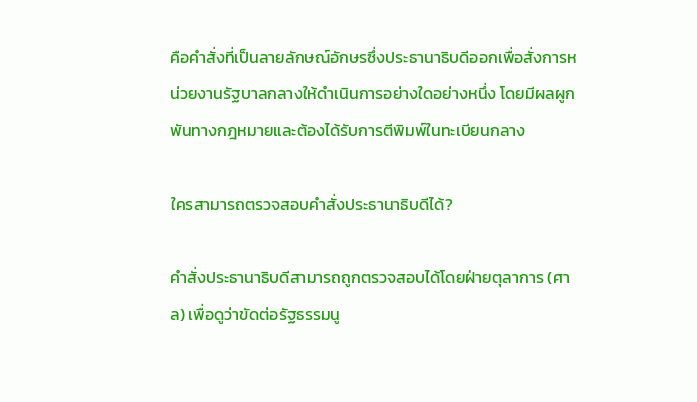คือคำสั่งที่เป็นลายลักษณ์อักษรซึ่งประธานาธิบดีออกเพื่อสั่งการหน่วยงานรัฐบาลกลางให้ดำเนินการอย่างใดอย่างหนึ่ง โดยมีผลผูกพันทางกฎหมายและต้องได้รับการตีพิมพ์ในทะเบียนกลาง

ใครสามารถตรวจสอบคำสั่งประธานาธิบดีได้?

คำสั่งประธานาธิบดีสามารถถูกตรวจสอบได้โดยฝ่ายตุลาการ (ศาล) เพื่อดูว่าขัดต่อรัฐธรรมนู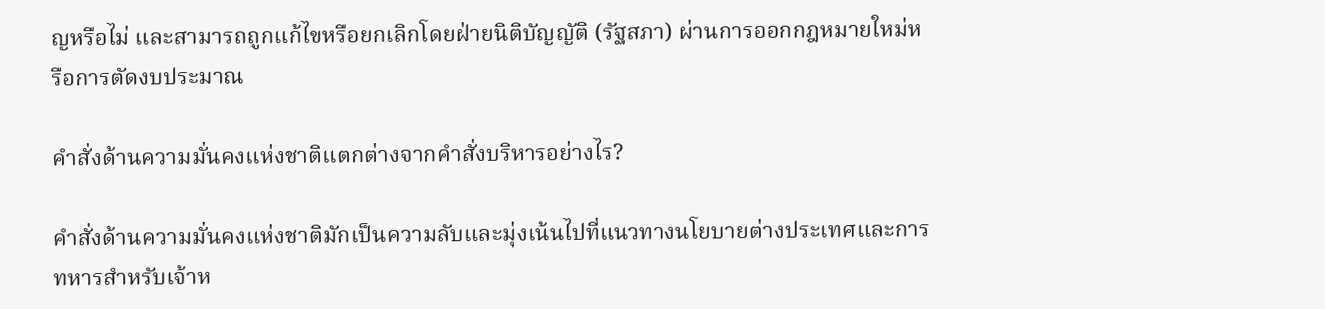ญหรือไม่ และสามารถถูกแก้ไขหรือยกเลิกโดยฝ่ายนิติบัญญัติ (รัฐสภา) ผ่านการออกกฎหมายใหม่หรือการตัดงบประมาณ

คำสั่งด้านความมั่นคงแห่งชาติแตกต่างจากคำสั่งบริหารอย่างไร?

คำสั่งด้านความมั่นคงแห่งชาติมักเป็นความลับและมุ่งเน้นไปที่แนวทางนโยบายต่างประเทศและการทหารสำหรับเจ้าห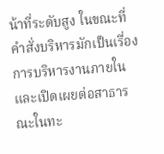น้าที่ระดับสูง ในขณะที่คำสั่งบริหารมักเป็นเรื่องการบริหารงานภายในและเปิดเผยต่อสาธารณะในทะ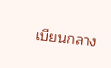เบียนกลาง